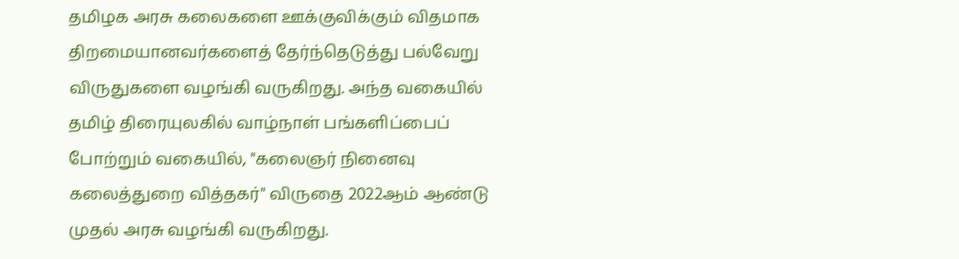தமிழக அரசு கலைகளை ஊக்குவிக்கும் விதமாக திறமையானவர்களைத் தேர்ந்தெடுத்து பல்வேறு விருதுகளை வழங்கி வருகிறது. அந்த வகையில் தமிழ் திரையுலகில் வாழ்நாள் பங்களிப்பைப் போற்றும் வகையில், "கலைஞர் நினைவு கலைத்துறை வித்தகர்" விருதை 2022ஆம் ஆண்டு முதல் அரசு வழங்கி வருகிறது.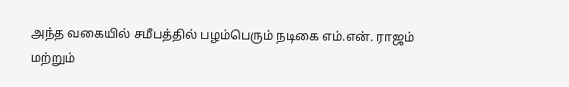அந்த வகையில் சமீபத்தில் பழம்பெரும் நடிகை எம்.என். ராஜம் மற்றும்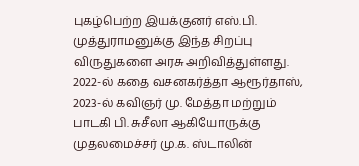புகழ்பெற்ற இயக்குனர் எஸ்.பி. முத்துராமனுக்கு இந்த சிறப்பு விருதுகளை அரசு அறிவித்துள்ளது.
2022-ல் கதை வசனகர்த்தா ஆரூர்தாஸ், 2023-ல் கவிஞர் மு. மேத்தா மற்றும் பாடகி பி. சுசீலா ஆகியோருக்கு முதலமைச்சர் மு.க. ஸ்டாலின்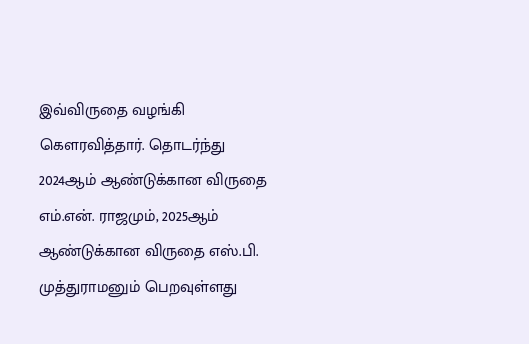இவ்விருதை வழங்கி கௌரவித்தார். தொடர்ந்து 2024ஆம் ஆண்டுக்கான விருதை எம்.என். ராஜமும், 2025ஆம் ஆண்டுக்கான விருதை எஸ்.பி. முத்துராமனும் பெறவுள்ளது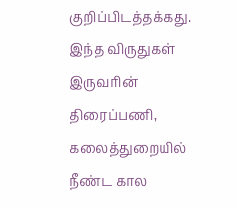குறிப்பிடத்தக்கது. இந்த விருதுகள் இருவரின் திரைப்பணி, கலைத்துறையில் நீண்ட கால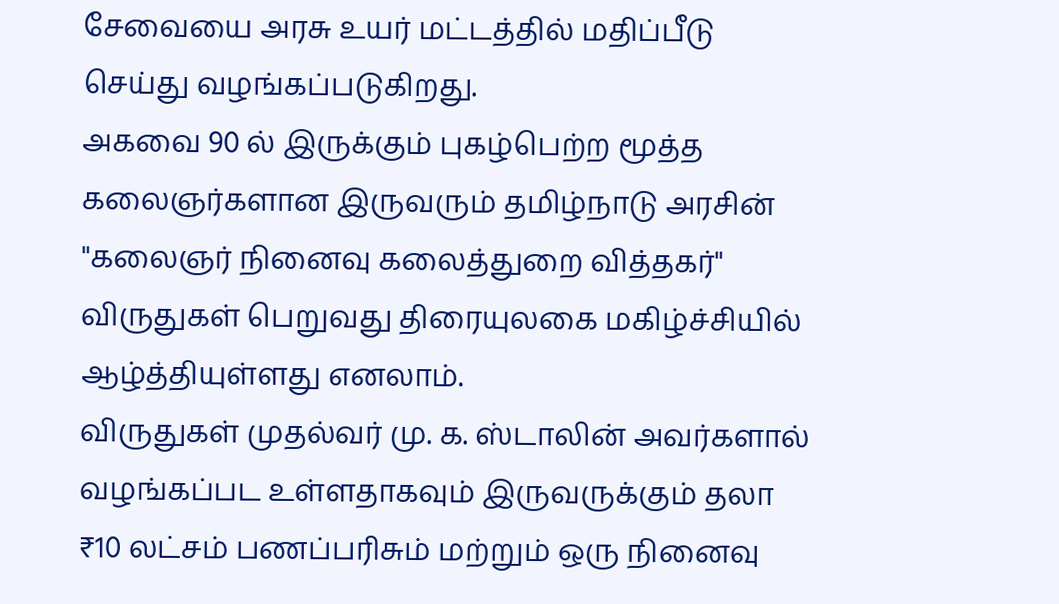சேவையை அரசு உயர் மட்டத்தில் மதிப்பீடு செய்து வழங்கப்படுகிறது.
அகவை 90 ல் இருக்கும் புகழ்பெற்ற மூத்த கலைஞர்களான இருவரும் தமிழ்நாடு அரசின் "கலைஞர் நினைவு கலைத்துறை வித்தகர்" விருதுகள் பெறுவது திரையுலகை மகிழ்ச்சியில் ஆழ்த்தியுள்ளது எனலாம்.
விருதுகள் முதல்வர் மு. க. ஸ்டாலின் அவர்களால் வழங்கப்பட உள்ளதாகவும் இருவருக்கும் தலா ₹10 லட்சம் பணப்பரிசும் மற்றும் ஒரு நினைவு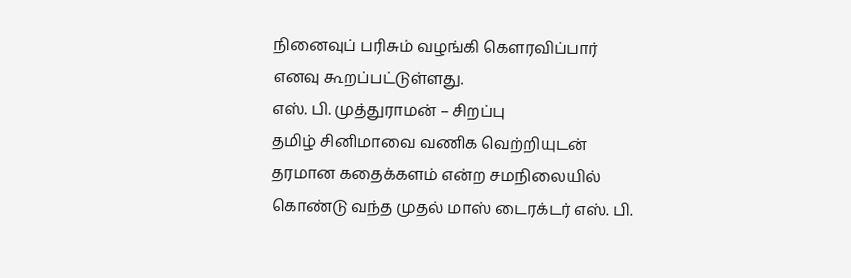நினைவுப் பரிசும் வழங்கி கௌரவிப்பார் எனவு கூறப்பட்டுள்ளது.
எஸ். பி. முத்துராமன் – சிறப்பு
தமிழ் சினிமாவை வணிக வெற்றியுடன் தரமான கதைக்களம் என்ற சமநிலையில் கொண்டு வந்த முதல் மாஸ் டைரக்டர் எஸ். பி.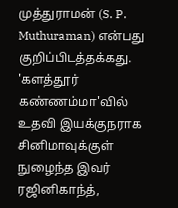முத்துராமன் (S. P. Muthuraman) என்பது குறிப்பிடத்தக்கது. 'களத்தூர் கண்ணம்மா'வில் உதவி இயக்குநராக சினிமாவுக்குள் நுழைந்த இவர் ரஜினிகாந்த்,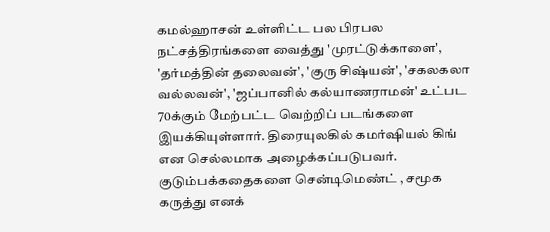கமல்ஹாசன் உள்ளிட்ட பல பிரபல நட்சத்திரங்களை வைத்து 'முரட்டுக்காளை', 'தர்மத்தின் தலைவன்', 'குரு சிஷ்யன்', 'சகலகலா வல்லவன்', 'ஜப்பானில் கல்யாணராமன்' உட்பட 70க்கும் மேற்பட்ட வெற்றிப் படங்களை இயக்கியுள்ளார். திரையுலகில் கமர்ஷியல் கிங் என செல்லமாக அழைக்கப்படுபவர். குடும்பக்கதைகளை சென்டிமெண்ட் , சமூக கருத்து எனக்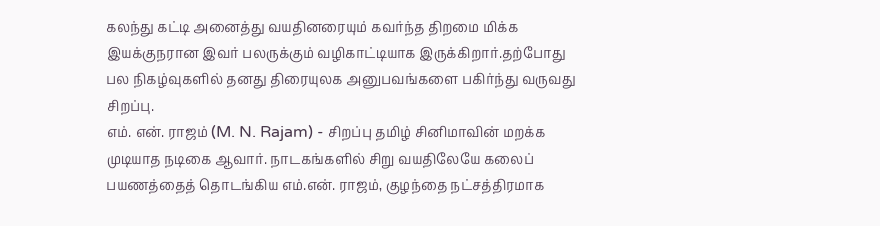கலந்து கட்டி அனைத்து வயதினரையும் கவர்ந்த திறமை மிக்க இயக்குநரான இவர் பலருக்கும் வழிகாட்டியாக இருக்கிறார்.தற்போது பல நிகழ்வுகளில் தனது திரையுலக அனுபவங்களை பகிர்ந்து வருவது சிறப்பு.
எம். என். ராஜம் (M. N. Rajam) - சிறப்பு தமிழ் சினிமாவின் மறக்க முடியாத நடிகை ஆவார். நாடகங்களில் சிறு வயதிலேயே கலைப் பயணத்தைத் தொடங்கிய எம்.என். ராஜம், குழந்தை நட்சத்திரமாக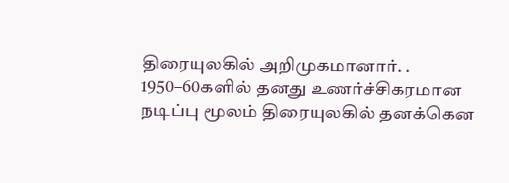திரையுலகில் அறிமுகமானார். . 1950–60களில் தனது உணர்ச்சிகரமான நடிப்பு மூலம் திரையுலகில் தனக்கென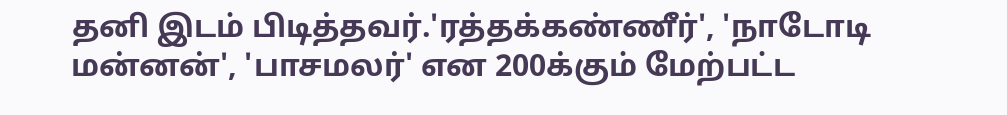தனி இடம் பிடித்தவர்.'ரத்தக்கண்ணீர்', 'நாடோடி மன்னன்', 'பாசமலர்' என 200க்கும் மேற்பட்ட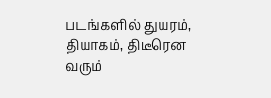படங்களில் துயரம், தியாகம், திடீரென வரும்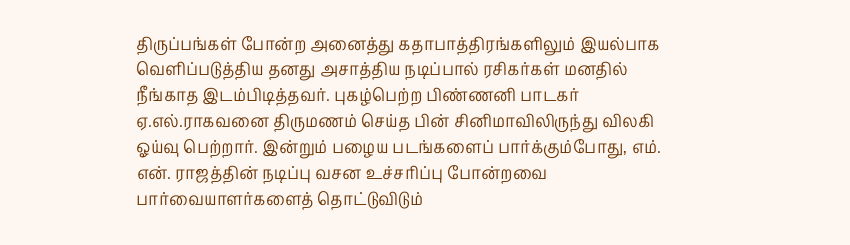திருப்பங்கள் போன்ற அனைத்து கதாபாத்திரங்களிலும் இயல்பாக வெளிப்படுத்திய தனது அசாத்திய நடிப்பால் ரசிகர்கள் மனதில் நீங்காத இடம்பிடித்தவர். புகழ்பெற்ற பிண்ணனி பாடகர் ஏ.எல்.ராகவனை திருமணம் செய்த பின் சினிமாவிலிருந்து விலகி ஓய்வு பெற்றார். இன்றும் பழைய படங்களைப் பார்க்கும்போது, எம். என். ராஜத்தின் நடிப்பு வசன உச்சரிப்பு போன்றவை பார்வையாளர்களைத் தொட்டுவிடும்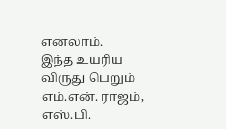எனலாம்.
இந்த உயரிய விருது பெறும் எம்.என். ராஜம், எஸ்.பி.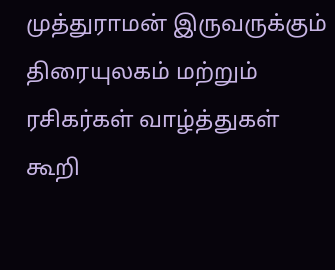முத்துராமன் இருவருக்கும் திரையுலகம் மற்றும் ரசிகர்கள் வாழ்த்துகள் கூறி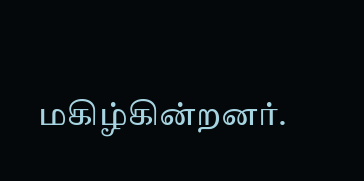மகிழ்கின்றனர்.